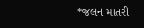*જલન માતરી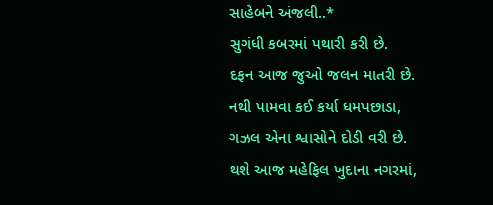સાહેબને અંજલી..*
સુગંધી કબરમાં પથારી કરી છે.
દફન આજ જુઓ જલન માતરી છે.
નથી પામવા કઈ કર્યા ધમપછાડા,
ગઝલ એના શ્વાસોને દોડી વરી છે.
થશે આજ મહેફિલ ખુદાના નગરમાં,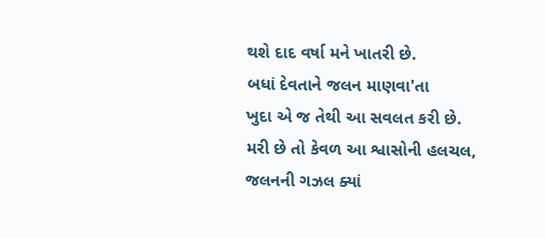થશે દાદ વર્ષા મને ખાતરી છે.
બધાં દેવતાને જલન માણવા'તા
ખુદા એ જ તેથી આ સવલત કરી છે.
મરી છે તો કેવળ આ શ્વાસોની હલચલ,
જલનની ગઝલ ક્યાં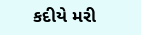કદીયે મરી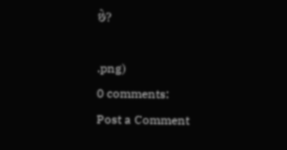છે?

.png)
0 comments:
Post a Comment